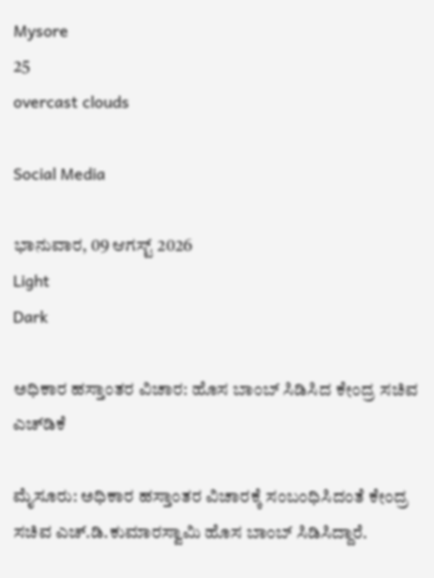Mysore
25
overcast clouds

Social Media

ಭಾನುವಾರ, 09 ಆಗಸ್ಟ್ 2026
Light
Dark

ಅಧಿಕಾರ ಹಸ್ತಾಂತರ ವಿಚಾರ: ಹೊಸ ಬಾಂಬ್‌ ಸಿಡಿಸಿದ ಕೇಂದ್ರ ಸಚಿವ ಎಚ್‌ಡಿಕೆ

ಮೈಸೂರು: ಅಧಿಕಾರ ಹಸ್ತಾಂತರ ವಿಚಾರಕ್ಕೆ ಸಂಬಂಧಿಸಿದಂತೆ ಕೇಂದ್ರ ಸಚಿವ ಎಚ್.ಡಿ.ಕುಮಾರಸ್ವಾಮಿ ಹೊಸ ಬಾಂಬ್‌ ಸಿಡಿಸಿದ್ದಾರೆ.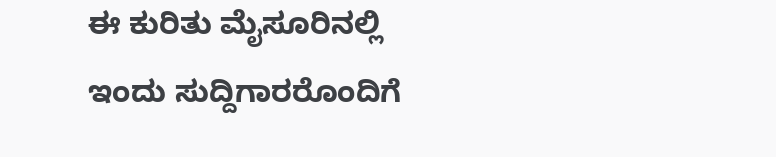ಈ ಕುರಿತು ಮೈಸೂರಿನಲ್ಲಿ ಇಂದು ಸುದ್ದಿಗಾರರೊಂದಿಗೆ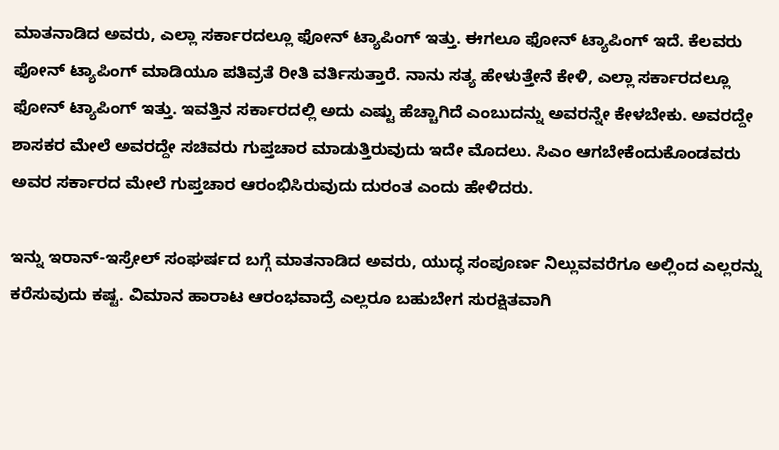ಮಾತನಾಡಿದ ಅವರು, ಎಲ್ಲಾ ಸರ್ಕಾರದಲ್ಲೂ ಫೋನ್ ಟ್ಯಾಪಿಂಗ್ ಇತ್ತು. ಈಗಲೂ ಫೋನ್ ಟ್ಯಾಪಿಂಗ್ ಇದೆ. ಕೆಲವರು ಫೋನ್ ಟ್ಯಾಪಿಂಗ್ ಮಾಡಿಯೂ ಪತಿವ್ರತೆ ರೀತಿ ವರ್ತಿಸುತ್ತಾರೆ. ನಾನು ಸತ್ಯ ಹೇಳುತ್ತೇನೆ ಕೇಳಿ, ಎಲ್ಲಾ ಸರ್ಕಾರದಲ್ಲೂ ಫೋನ್ ಟ್ಯಾಪಿಂಗ್ ಇತ್ತು. ಇವತ್ತಿನ ಸರ್ಕಾರದಲ್ಲಿ ಅದು ಎಷ್ಟು ಹೆಚ್ಚಾಗಿದೆ ಎಂಬುದನ್ನು ಅವರನ್ನೇ ಕೇಳಬೇಕು. ಅವರದ್ದೇ ಶಾಸಕರ ಮೇಲೆ ಅವರದ್ದೇ ಸಚಿವರು ಗುಪ್ತಚಾರ ಮಾಡುತ್ತಿರುವುದು ಇದೇ ಮೊದಲು. ಸಿಎಂ ಆಗಬೇಕೆಂದುಕೊಂಡವರು ಅವರ ಸರ್ಕಾರದ ಮೇಲೆ ಗುಪ್ತಚಾರ ಆರಂಭಿಸಿರುವುದು ದುರಂತ ಎಂದು ಹೇಳಿದರು.

ಇನ್ನು ಇರಾನ್-ಇಸ್ರೇಲ್‌ ಸಂಘರ್ಷದ ಬಗ್ಗೆ ಮಾತನಾಡಿದ ಅವರು, ಯುದ್ಧ ಸಂಪೂರ್ಣ ನಿಲ್ಲುವವರೆಗೂ ಅಲ್ಲಿಂದ ಎಲ್ಲರನ್ನು ಕರೆಸುವುದು ಕಷ್ಟ. ವಿಮಾನ ಹಾರಾಟ ಆರಂಭವಾದ್ರೆ ಎಲ್ಲರೂ ಬಹುಬೇಗ ಸುರಕ್ಷಿತವಾಗಿ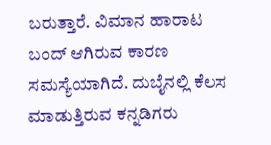ಬರುತ್ತಾರೆ. ವಿಮಾನ ಹಾರಾಟ ಬಂದ್ ಆಗಿರುವ ಕಾರಣ ಸಮಸ್ಯೆಯಾಗಿದೆ. ದುಬೈನಲ್ಲಿ ಕೆಲಸ ಮಾಡುತ್ತಿರುವ ಕನ್ನಡಿಗರು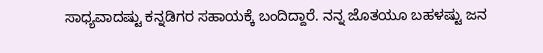ಸಾಧ್ಯವಾದಷ್ಟು ಕನ್ನಡಿಗರ ಸಹಾಯಕ್ಕೆ ಬಂದಿದ್ದಾರೆ. ನನ್ನ ಜೊತಯೂ ಬಹಳಷ್ಟು ಜನ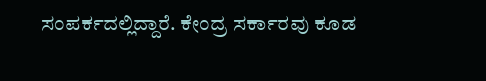ಸಂಪರ್ಕದಲ್ಲಿದ್ದಾರೆ. ಕೇಂದ್ರ ಸರ್ಕಾರವು ಕೂಡ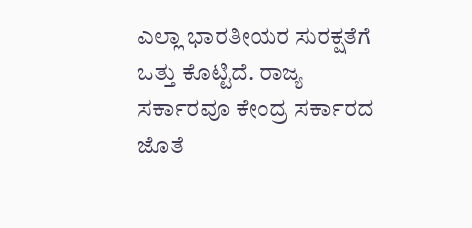ಎಲ್ಲಾ ಭಾರತೀಯರ ಸುರಕ್ಷತೆಗೆ ಒತ್ತು ಕೊಟ್ಟಿದೆ. ರಾಜ್ಯ ಸರ್ಕಾರವೂ ಕೇಂದ್ರ ಸರ್ಕಾರದ ಜೊತೆ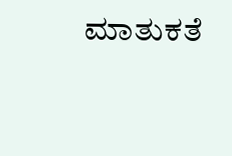ಮಾತುಕತೆ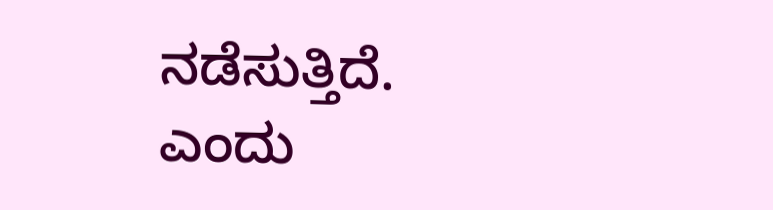ನಡೆಸುತ್ತಿದೆ.
ಎಂದು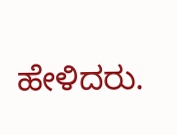ಹೇಳಿದರು.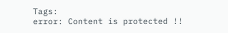Tags:
error: Content is protected !!